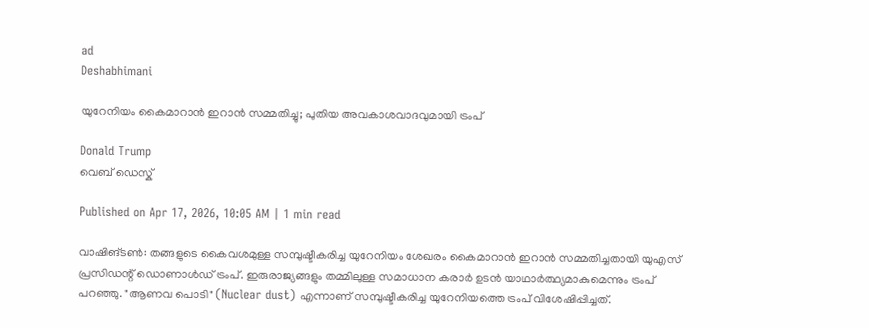ad
Deshabhimani

യുറേനിയം കൈമാറാൻ ഇറാൻ സമ്മതിച്ചു; പുതിയ അവകാശവാദവുമായി ട്രംപ്‌

Donald Trump
വെബ് ഡെസ്ക്

Published on Apr 17, 2026, 10:05 AM | 1 min read

വാഷിങ്ടൺ: തങ്ങളുടെ കൈവശമുള്ള സമ്പുഷ്ടീകരിച്ച യുറേനിയം ശേഖരം കൈമാറാൻ ഇറാൻ സമ്മതിച്ചതായി യുഎസ് പ്രസിഡന്റ് ഡൊണാൾഡ് ട്രംപ്. ഇരുരാജ്യങ്ങളും തമ്മിലുള്ള സമാധാന കരാർ ഉടൻ യാഥാർത്ഥ്യമാകുമെന്നും ട്രംപ് പറഞ്ഞു. "ആണവ പൊടി" (Nuclear dust) എന്നാണ് സമ്പുഷ്ടീകരിച്ച യുറേനിയത്തെ ട്രംപ് വിശേഷിപ്പിച്ചത്.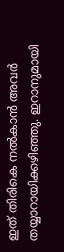ഇത് തിരികെ നൽകാൻ അവർ തയ്യാറായിക്കഴിഞ്ഞു. ഇറാനുമായി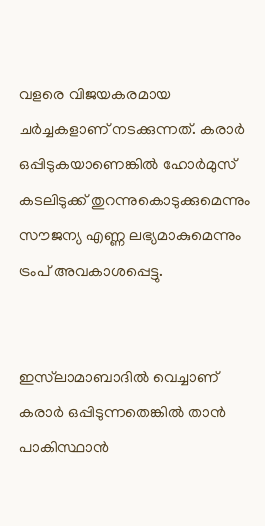വളരെ വിജയകരമായ ചർച്ചകളാണ് നടക്കുന്നത്. കരാർ ഒപ്പിടുകയാണെങ്കിൽ ഹോർമുസ് കടലിടുക്ക് തുറന്നുകൊടുക്കുമെന്നും സൗജന്യ എണ്ണ ലഭ്യമാകുമെന്നും ട്രംപ് അവകാശപ്പെട്ടു.


ഇസ്‌ലാമാബാദിൽ വെച്ചാണ് കരാർ ഒപ്പിടുന്നതെങ്കിൽ താൻ പാകിസ്ഥാൻ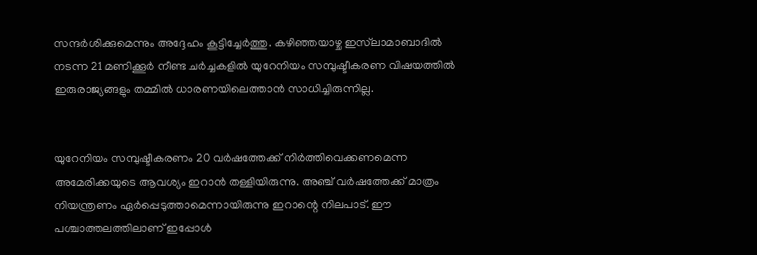സന്ദർശിക്കുമെന്നും അദ്ദേഹം കൂട്ടിച്ചേർത്തു. കഴിഞ്ഞയാഴ്ച ഇസ്‌ലാമാബാദിൽ നടന്ന 21 മണിക്കൂർ നീണ്ട ചർച്ചകളിൽ യുറേനിയം സമ്പുഷ്ടീകരണ വിഷയത്തിൽ ഇരുരാജ്യങ്ങളും തമ്മിൽ ധാരണയിലെത്താൻ സാധിച്ചിരുന്നില്ല.


യുറേനിയം സമ്പുഷ്ടീകരണം 20 വർഷത്തേക്ക് നിർത്തിവെക്കണമെന്ന അമേരിക്കയുടെ ആവശ്യം ഇറാൻ തള്ളിയിരുന്നു. അഞ്ച് വർഷത്തേക്ക് മാത്രം നിയന്ത്രണം ഏർപ്പെടുത്താമെന്നായിരുന്നു ഇറാന്റെ നിലപാട്. ഈ പശ്ചാത്തലത്തിലാണ് ഇപ്പോൾ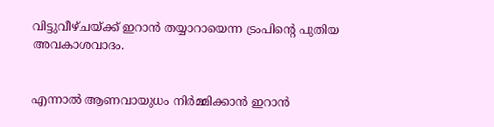വിട്ടുവീഴ്ചയ്ക്ക് ഇറാൻ തയ്യാറായെന്ന ട്രംപിന്റെ പുതിയ അവകാശവാദം.


എന്നാൽ ആണവായുധം നിർമ്മിക്കാൻ ഇറാൻ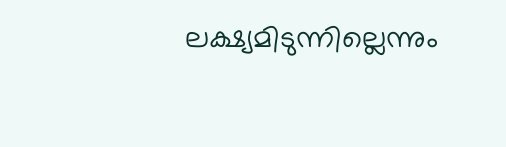ലക്ഷ്യമിടുന്നില്ലെന്നും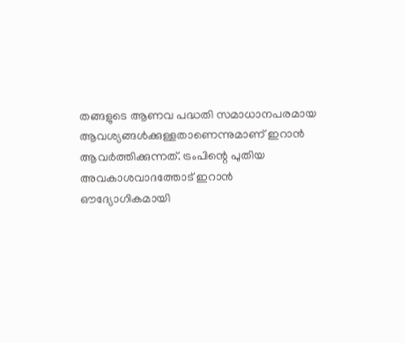തങ്ങളുടെ ആണവ പദ്ധതി സമാധാനപരമായ ആവശ്യങ്ങൾക്കുള്ളതാണെന്നുമാണ് ഇറാൻ ആവർത്തിക്കുന്നത്. ട്രംപിന്റെ പുതിയ അവകാശവാദത്തോട് ഇറാൻ ഔദ്യോഗികമായി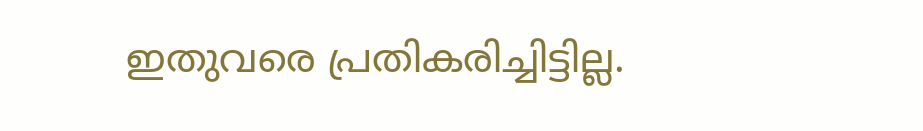ഇതുവരെ പ്രതികരിച്ചിട്ടില്ല.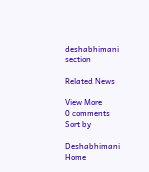deshabhimani section

Related News

View More
0 comments
Sort by

Deshabhimani
Home